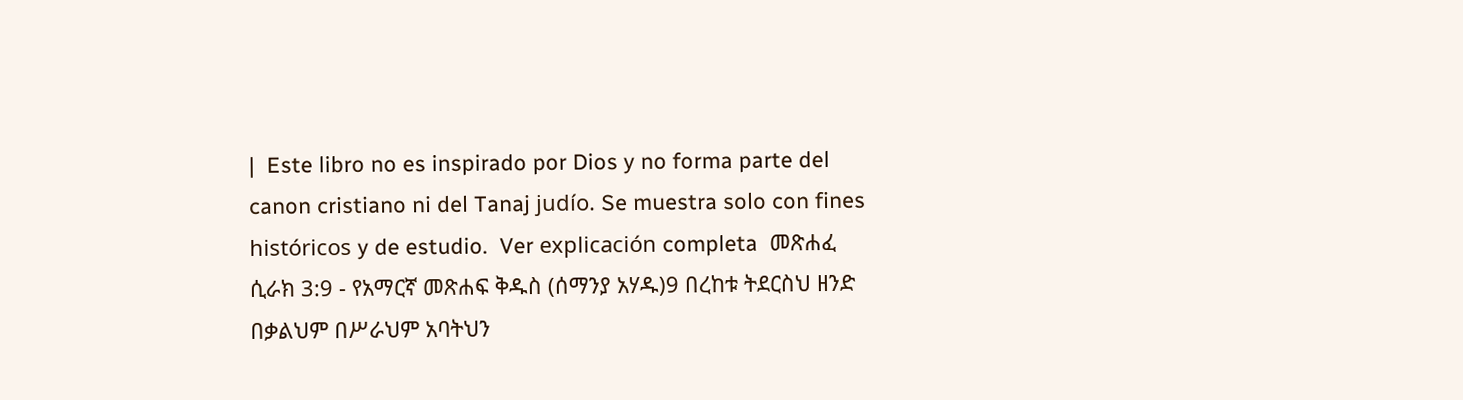|  Este libro no es inspirado por Dios y no forma parte del canon cristiano ni del Tanaj judío. Se muestra solo con fines históricos y de estudio.  Ver explicación completa  መጽሐፈ ሲራክ 3:9 - የአማርኛ መጽሐፍ ቅዱስ (ሰማንያ አሃዱ)9 በረከቱ ትደርስህ ዘንድ በቃልህም በሥራህም አባትህን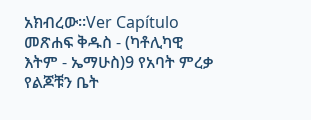አክብረው።Ver Capítulo መጽሐፍ ቅዱስ - (ካቶሊካዊ እትም - ኤማሁስ)9 የአባት ምረቃ የልጆቹን ቤት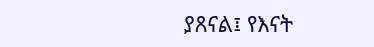ያጸናል፤ የእናት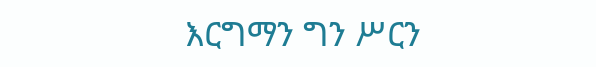እርግማን ግን ሥርን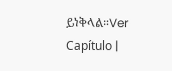ይነቅላል።Ver Capítulo |